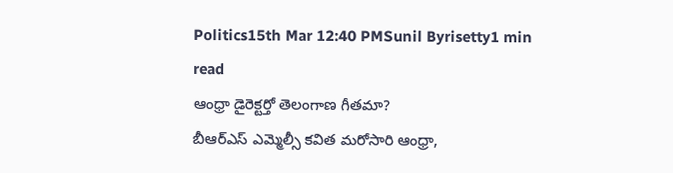Politics15th Mar 12:40 PMSunil Byrisetty1 min read
ఆంధ్రా డైరెక్టర్తో తెలంగాణ గీతమా?
బీఆర్ఎస్ ఎమ్మెల్సీ కవిత మరోసారి ఆంధ్రా,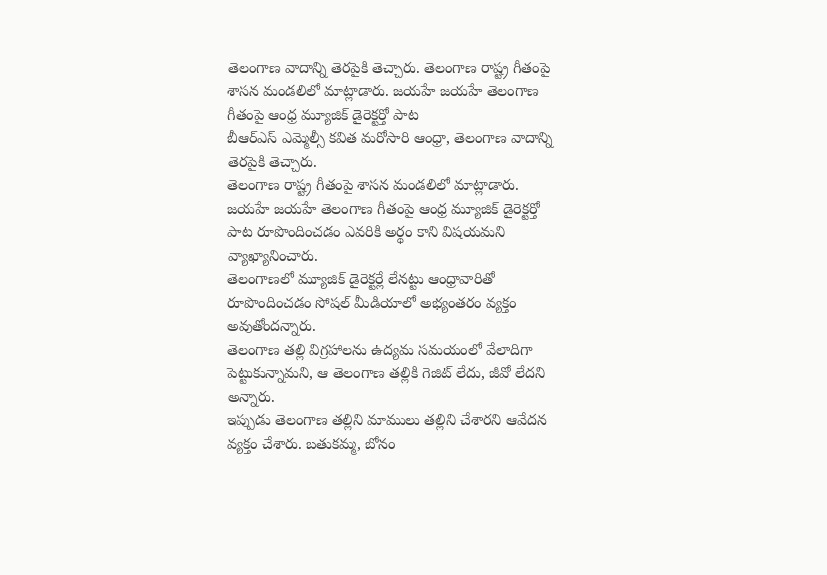తెలంగాణ వాదాన్ని తెరపైకి తెచ్చారు. తెలంగాణ రాష్ట్ర గీతంపై శాసన మండలిలో మాట్లాడారు. జయహే జయహే తెలంగాణ గీతంపై ఆంధ్ర మ్యూజిక్ డైరెక్టర్తో పాట
బీఆర్ఎస్ ఎమ్మెల్సీ కవిత మరోసారి ఆంధ్రా, తెలంగాణ వాదాన్ని తెరపైకి తెచ్చారు.
తెలంగాణ రాష్ట్ర గీతంపై శాసన మండలిలో మాట్లాడారు.
జయహే జయహే తెలంగాణ గీతంపై ఆంధ్ర మ్యూజిక్ డైరెక్టర్తో పాట రూపొందించడం ఎవరికి అర్థం కాని విషయమని వ్యాఖ్యానించారు.
తెలంగాణలో మ్యూజిక్ డైరెక్టర్లే లేనట్టు ఆంధ్రావారితో రూపొందించడం సోషల్ మీడియాలో అభ్యంతరం వ్యక్తం అవుతోందన్నారు.
తెలంగాణ తల్లి విగ్రహాలను ఉద్యమ సమయంలో వేలాదిగా పెట్టుకున్నామని, ఆ తెలంగాణ తల్లికి గెజిట్ లేదు, జీవో లేదని అన్నారు.
ఇప్పుడు తెలంగాణ తల్లిని మాములు తల్లిని చేశారని ఆవేదన వ్యక్తం చేశారు. బతుకమ్మ, బోనం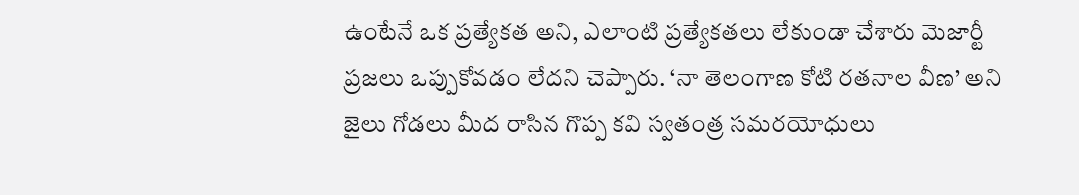ఉంటేనే ఒక ప్రత్యేకత అని, ఎలాంటి ప్రత్యేకతలు లేకుండా చేశారు మెజార్టీ ప్రజలు ఒప్పుకోవడం లేదని చెప్పారు. ‘నా తెలంగాణ కోటి రతనాల వీణ’ అని జైలు గోడలు మీద రాసిన గొప్ప కవి స్వతంత్ర సమరయోధులు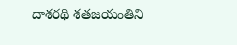దాశరథి శతజయంతిని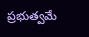ప్రభుత్వమే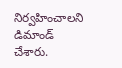నిర్వహించాలని డిమాండ్ చేశారు.